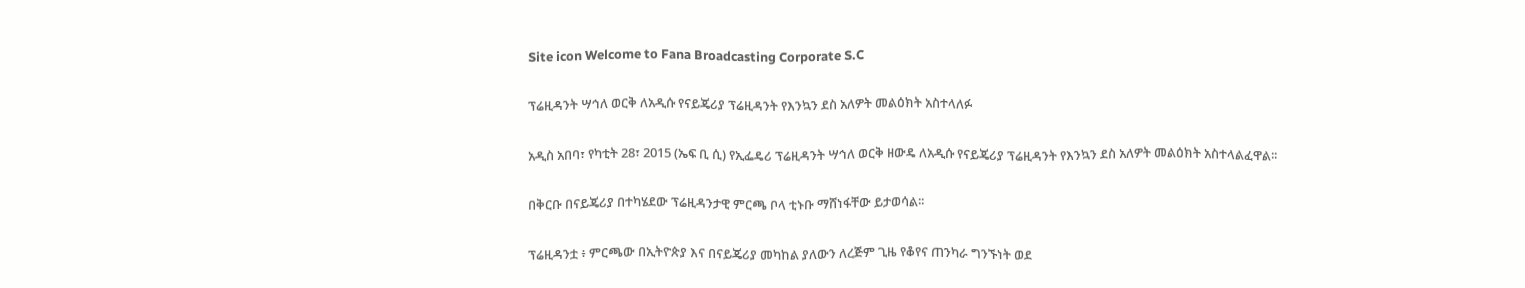Site icon Welcome to Fana Broadcasting Corporate S.C

ፕሬዚዳንት ሣኅለ ወርቅ ለአዲሱ የናይጄሪያ ፕሬዚዳንት የእንኳን ደስ አለዎት መልዕክት አስተላለፉ

አዲስ አበባ፣ የካቲት 28፣ 2015 (ኤፍ ቢ ሲ) የኢፌዴሪ ፕሬዚዳንት ሣኅለ ወርቅ ዘውዴ ለአዲሱ የናይጄሪያ ፕሬዚዳንት የእንኳን ደስ አለዎት መልዕክት አስተላልፈዋል፡፡

በቅርቡ በናይጄሪያ በተካሄደው ፕሬዚዳንታዊ ምርጫ ቦላ ቲኑቡ ማሸነፋቸው ይታወሳል፡፡

ፕሬዚዳንቷ ፥ ምርጫው በኢትዮጵያ እና በናይጄሪያ መካከል ያለውን ለረጅም ጊዜ የቆየና ጠንካራ ግንኙነት ወደ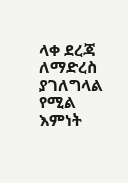ላቀ ደረጃ ለማድረስ ያገለግላል የሚል እምነት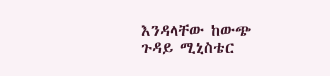እንዳላቸው ከውጭ ጉዳይ ሚኒስቴር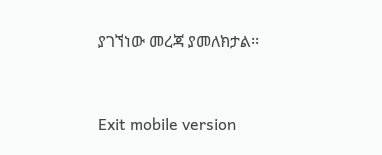ያገኘነው መረጃ ያመለክታል፡፡



Exit mobile version